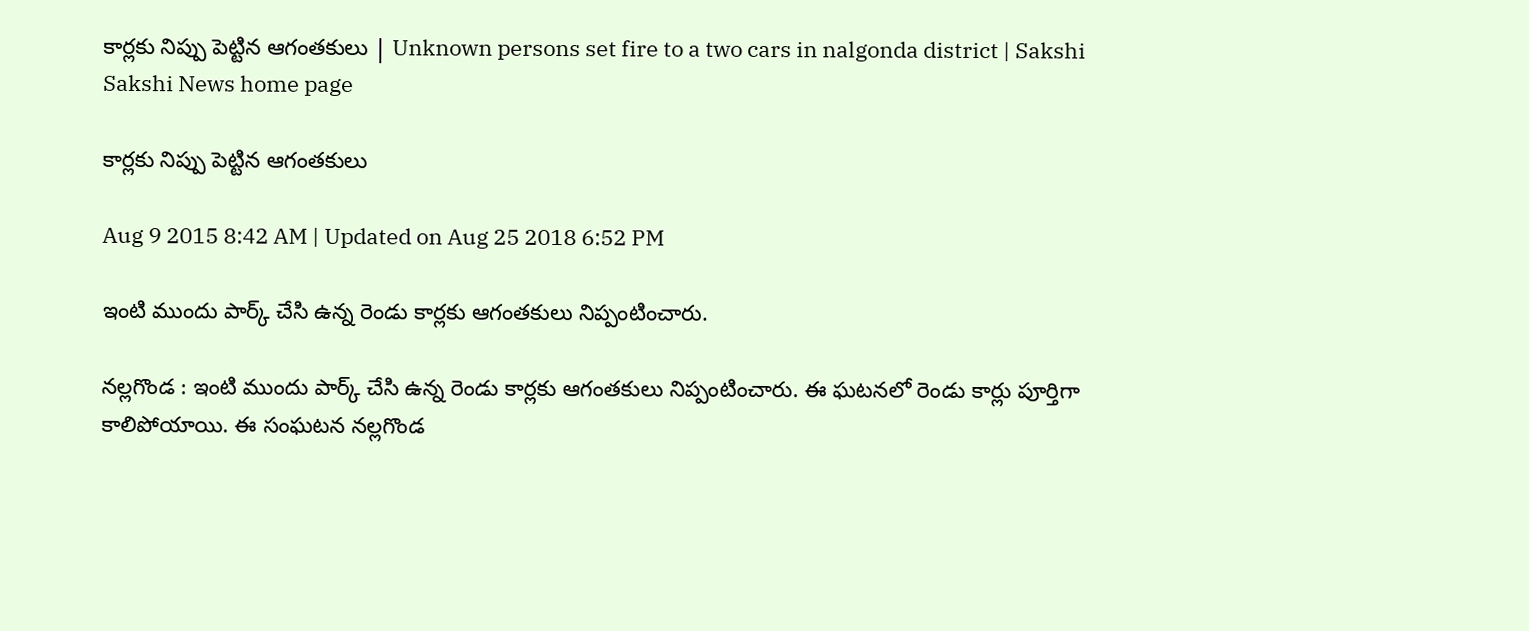కార్లకు నిప్పు పెట్టిన ఆగంతకులు | Unknown persons set fire to a two cars in nalgonda district | Sakshi
Sakshi News home page

కార్లకు నిప్పు పెట్టిన ఆగంతకులు

Aug 9 2015 8:42 AM | Updated on Aug 25 2018 6:52 PM

ఇంటి ముందు పార్క్‌ చేసి ఉన్న రెండు కార్లకు ఆగంతకులు నిప్పంటించారు.

నల్లగొండ : ఇంటి ముందు పార్క్‌ చేసి ఉన్న రెండు కార్లకు ఆగంతకులు నిప్పంటించారు. ఈ ఘటనలో రెండు కార్లు పూర్తిగా కాలిపోయాయి. ఈ సంఘటన నల్లగొండ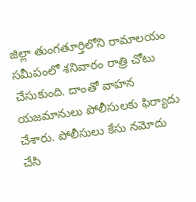జిల్లా తుంగతూర్తిలోని రామాలయం సమీపంలో శనివారం రాత్రి చోటు చేసుకుంది. దాంతో వాహన యజమానులు పోలీసులకు ఫిర్యాదు చేశారు. పోలీసులు కేసు నమోదు చేసి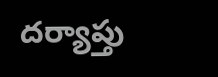దర్యాప్తు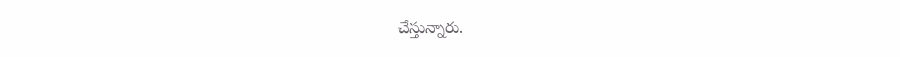చేస్తున్నారు.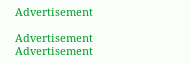Advertisement

Advertisement
Advertisement